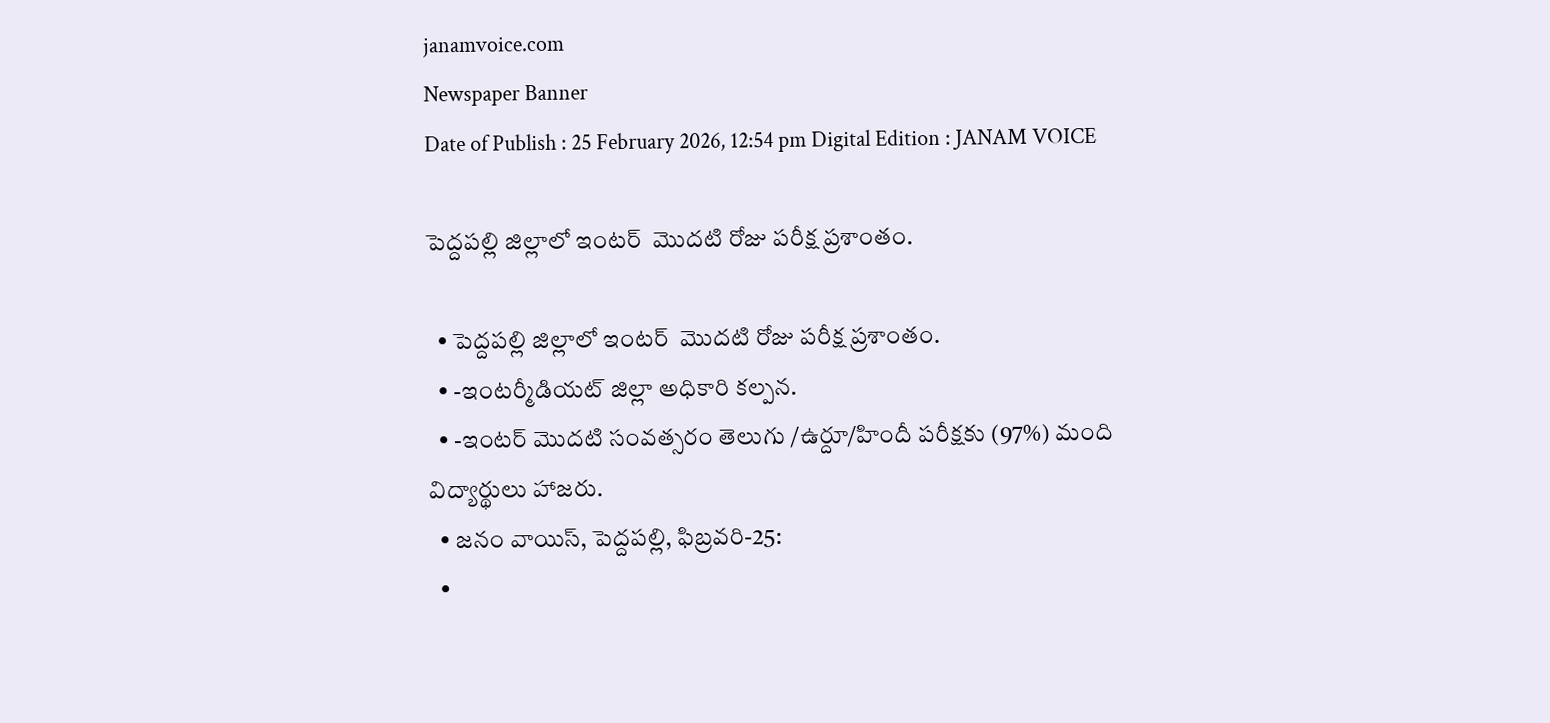janamvoice.com
Newspaper Banner
Date of Publish : 25 February 2026, 12:54 pm Digital Edition : JANAM VOICE

పెద్దపల్లి జిల్లాలో ఇంటర్  మొదటి రోజు పరీక్ష ప్రశాంతం.

  • పెద్దపల్లి జిల్లాలో ఇంటర్  మొదటి రోజు పరీక్ష ప్రశాంతం.
  • -ఇంటర్మీడియట్ జిల్లా అధికారి కల్పన.
  • -ఇంటర్ మొదటి సంవత్సరం తెలుగు /ఉర్దూ/హిందీ పరీక్షకు (97%) మంది విద్యార్థులు హాజరు.
  • జనం వాయిస్, పెద్దపల్లి, ఫిబ్రవరి-25:
  •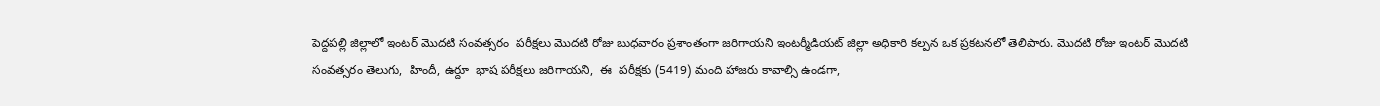పెద్దపల్లి జిల్లాలో ఇంటర్ మొదటి సంవత్సరం  పరీక్షలు మొదటి రోజు బుధవారం ప్రశాంతంగా జరిగాయని ఇంటర్మీడియట్ జిల్లా అధికారి కల్పన ఒక ప్రకటనలో తెలిపారు. మొదటి రోజు ఇంటర్ మొదటి సంవత్సరం తెలుగు,  హిందీ, ఉర్దూ  భాష పరీక్షలు జరిగాయని,  ఈ  పరీక్షకు (5419) మంది హాజరు కావాల్సి ఉండగా,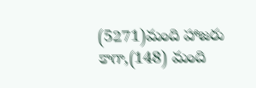(5271)మంది హాజరు కాగా,(148) మంది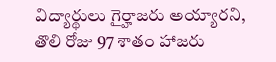విద్యార్థులు గైర్హాజరు అయ్యారని, తొలి రోజు 97 శాతం హాజరు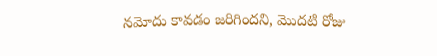నమోదు కావడం జరిగిందని, మొదటి రోజు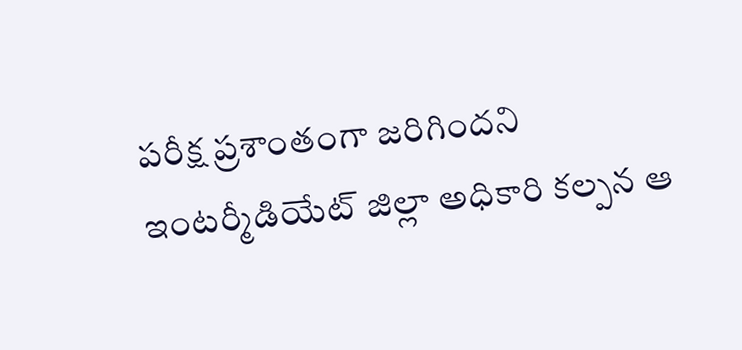పరీక్ష ప్రశాంతంగా జరిగిందని ఇంటర్మీడియేట్ జిల్లా అధికారి కల్పన ఆ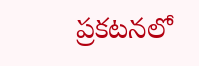ప్రకటనలో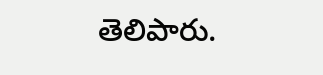తెలిపారు.